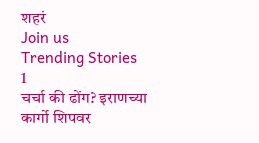शहरं
Join us
Trending Stories
1
चर्चा की ढोंग? इराणच्या कार्गो शिपवर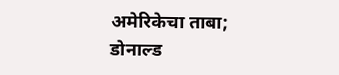अमेरिकेचा ताबा; डोनाल्ड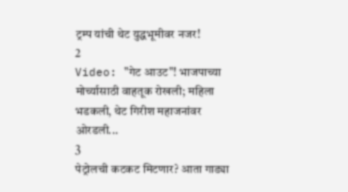ट्रम्प यांची थेट युद्धभूमीवर नजर!
2
Video: "गेट आउट"! भाजपाच्या मोर्च्यासाठी वाहतूक रोखली; महिला भडकली, थेट गिरीश महाजनांवर ओरडली...
3
पेट्रोलची कटकट मिटणार? आता गाड्या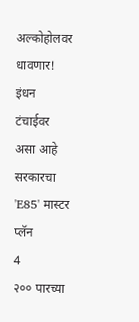अल्कोहोलवर धावणार! इंधन टंचाईवर असा आहे सरकारचा 'E85' मास्टर प्लॅन
4
२०० पारच्या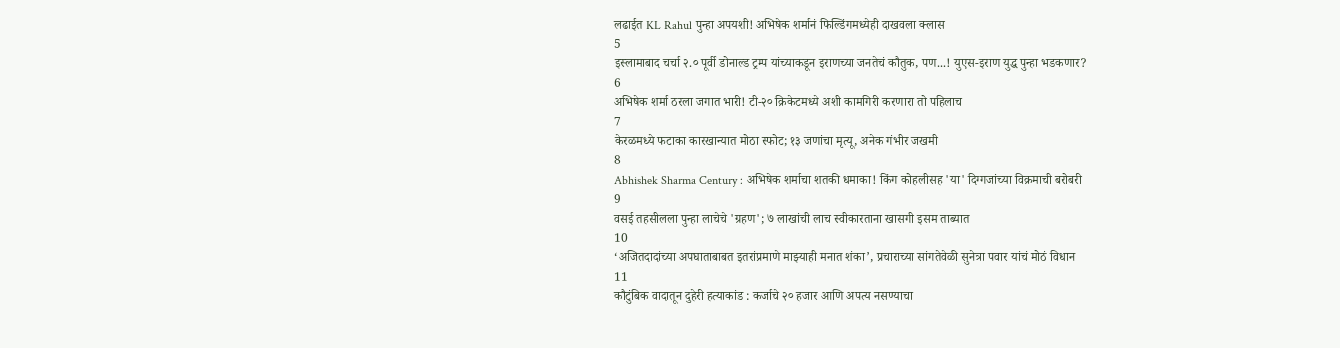लढाईत KL Rahul पुन्हा अपयशी! अभिषेक शर्मानं फिल्डिंगमध्येही दाखवला क्लास
5
इस्लामाबाद चर्चा २.० पूर्वी डोनाल्ड ट्रम्प यांच्याकडून इराणच्या जनतेचं कौतुक, पण...! युएस-इराण युद्ध पुन्हा भडकणार?
6
अभिषेक शर्मा ठरला जगात भारी! टी-२० क्रिकेटमध्ये अशी कामगिरी करणारा तो पहिलाच
7
केरळमध्ये फटाका कारखान्यात मोठा स्फोट; १३ जणांचा मृत्यू, अनेक गंभीर जखमी
8
Abhishek Sharma Century : अभिषेक शर्माचा शतकी धमाका! किंग कोहलीसह 'या' दिग्गजांच्या विक्रमाची बरोबरी
9
वसई तहसीलला पुन्हा लाचेचे 'ग्रहण'; ७ लाखांची लाच स्वीकारताना खासगी इसम ताब्यात
10
‘अजितदादांच्या अपघाताबाबत इतरांप्रमाणे माझ्याही मनात शंका’, प्रचाराच्या सांगतेवेळी सुनेत्रा पवार यांचं मोठं विधान
11
कौटुंबिक वादातून दुहेरी हत्याकांड : कर्जाचे २० हजार आणि अपत्य नसण्याचा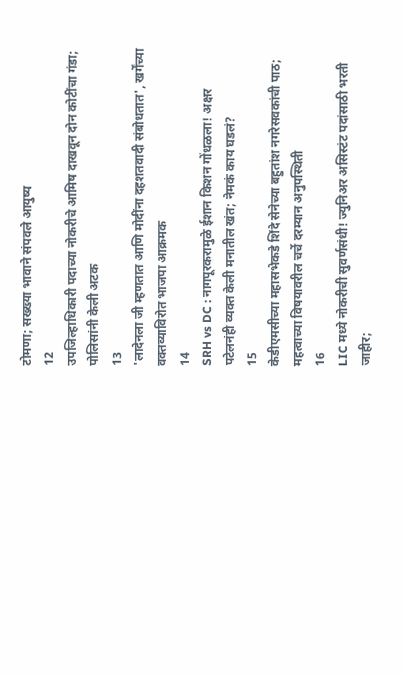टोमणा; सख्ख्या भावाने संपवले आयुष्य
12
उपजिल्हाधिकारी पदाच्या नोकरीचे आमिष दाखवून दोन कोटींचा गंडा; पोलिसांनी केली अटक
13
'लादेनला जी म्हणतात आणि मोदींना दहशतवादी संबोधतात', खर्गेंच्या वक्तव्याविरोत भाजपा आक्रमक
14
SRH vs DC : नागपूरकरामुळे ईशान किशन गोंधळला! अक्षर पटेलनंही व्यक्त केली मनातील खंत; नेमकं काय घडलं?
15
केडीएमसीच्या महासभेकडे शिंदे सेनेच्या बहुतांश नगरेसवकांची पाठ; महत्वाच्या विषयावरील चर्चे दरम्यान अनुपस्थिती
16
LIC मध्ये नोकरीची सुवर्णसंधी! ज्युनिअर असिस्टंट पदांसाठी भरती जाहीर;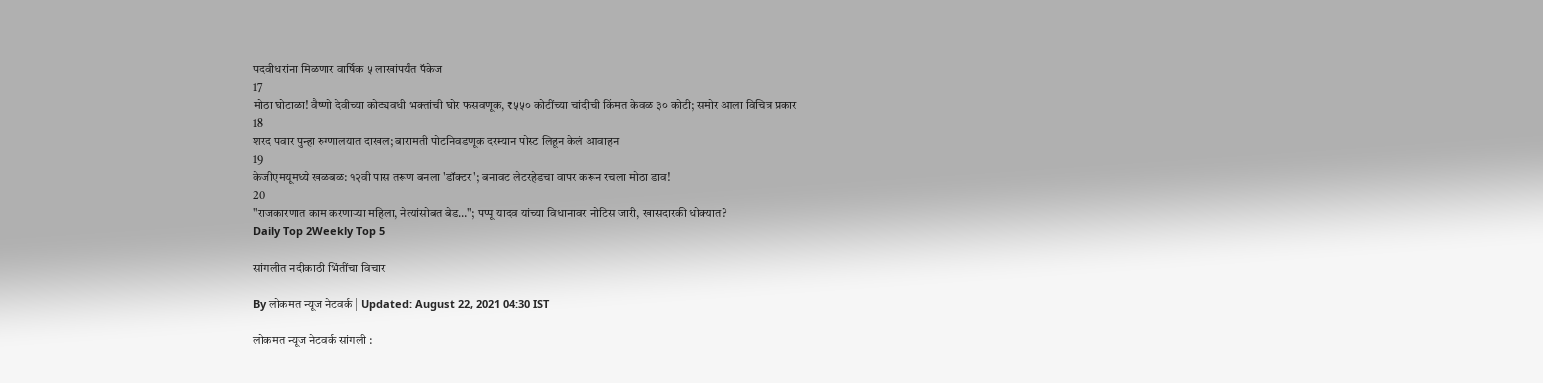पदवीधरांना मिळणार वार्षिक ५ लाखांपर्यंत पॅकेज
17
मोठा घोटाळा! वैष्णो देवीच्या कोट्यवधी भक्तांची घोर फसवणूक, ₹५५० कोटींच्या चांदीची किंमत केवळ ३० कोटी; समोर आला विचित्र प्रकार
18
शरद पवार पुन्हा रुग्णालयात दाखल; बारामती पोटनिवडणूक दरम्यान पोस्ट लिहून केलं आवाहन
19
केजीएमयूमध्ये खळबळ: १२वी पास तरूण बनला 'डॉक्टर'; बनावट लेटरहेडचा वापर करून रचला मोठा डाव!
20
"राजकारणात काम करणाऱ्या महिला, नेत्यांसोबत बेड…"; पप्पू यादव यांच्या विधानावर नोटिस जारी, खासदारकी धोक्यात?
Daily Top 2Weekly Top 5

सांगलीत नदीकाठी भिंतींचा विचार

By लोकमत न्यूज नेटवर्क | Updated: August 22, 2021 04:30 IST

लोकमत न्यूज नेटवर्क सांगली :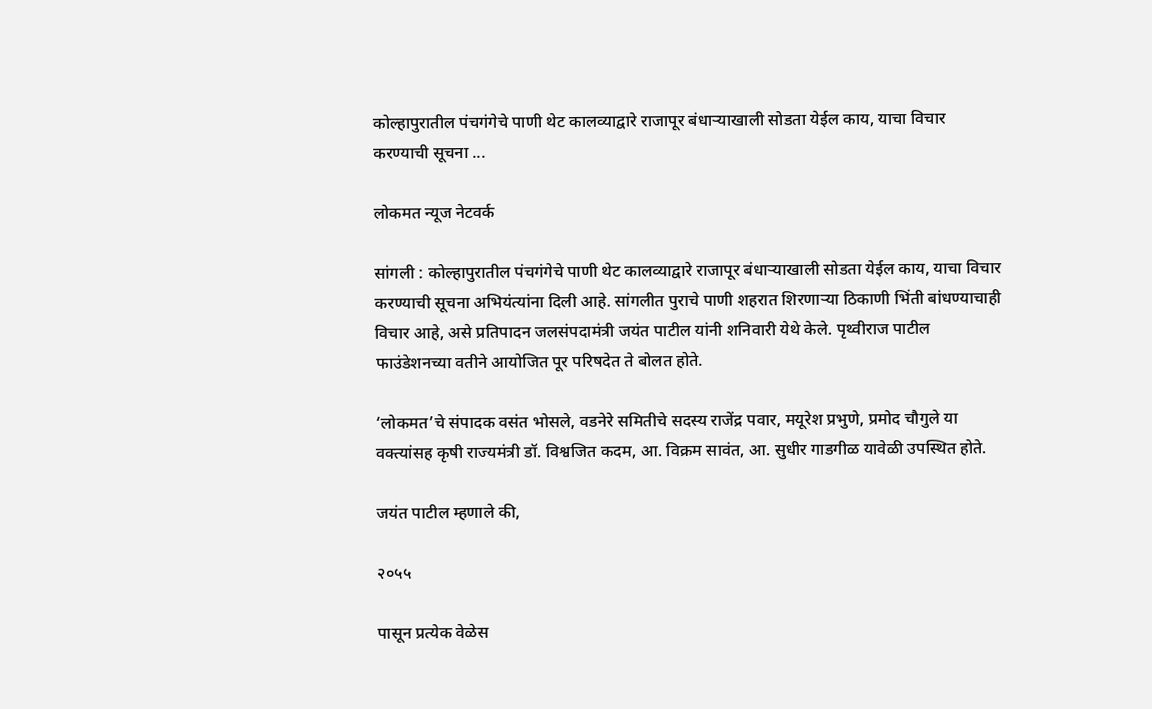कोल्हापुरातील पंचगंगेचे पाणी थेट कालव्याद्वारे राजापूर बंधाऱ्याखाली सोडता येईल काय, याचा विचार करण्याची सूचना ...

लोकमत न्यूज नेटवर्क

सांगली : कोल्हापुरातील पंचगंगेचे पाणी थेट कालव्याद्वारे राजापूर बंधाऱ्याखाली सोडता येईल काय, याचा विचार करण्याची सूचना अभियंत्यांना दिली आहे. सांगलीत पुराचे पाणी शहरात शिरणाऱ्या ठिकाणी भिंती बांधण्याचाही विचार आहे, असे प्रतिपादन जलसंपदामंत्री जयंत पाटील यांनी शनिवारी येथे केले. पृथ्वीराज पाटील फाउंडेशनच्या वतीने आयोजित पूर परिषदेत ते बोलत होते.

‘लोकमत’चे संपादक वसंत भोसले, वडनेरे समितीचे सदस्य राजेंद्र पवार, मयूरेश प्रभुणे, प्रमोद चौगुले या वक्त्यांसह कृषी राज्यमंत्री डॉ. विश्वजित कदम, आ. विक्रम सावंत, आ. सुधीर गाडगीळ यावेळी उपस्थित होते.

जयंत पाटील म्हणाले की,

२०५५

पासून प्रत्येक वेळेस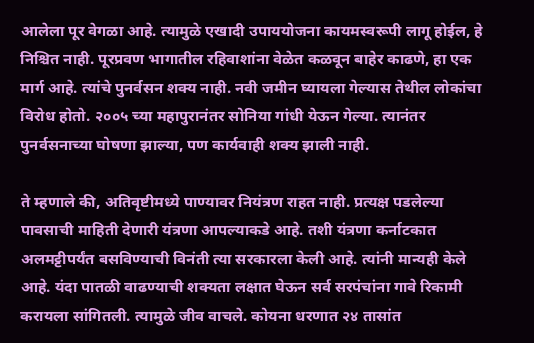आलेला पूर वेगळा आहे. त्यामुळे एखादी उपाययोजना कायमस्वरूपी लागू होईल, हे निश्चित नाही. पूरप्रवण भागातील रहिवाशांना वेळेत कळवून बाहेर काढणे, हा एक मार्ग आहे. त्यांचे पुनर्वसन शक्य नाही. नवी जमीन घ्यायला गेल्यास तेथील लोकांचा विरोध होतो. २००५ च्या महापुरानंतर सोनिया गांधी येऊन गेल्या. त्यानंतर पुनर्वसनाच्या घोषणा झाल्या, पण कार्यवाही शक्य झाली नाही.

ते म्हणाले की, अतिवृष्टीमध्ये पाण्यावर नियंत्रण राहत नाही. प्रत्यक्ष पडलेल्या पावसाची माहिती देणारी यंत्रणा आपल्याकडे आहे. तशी यंत्रणा कर्नाटकात अलमट्टीपर्यंत बसविण्याची विनंती त्या सरकारला केली आहे. त्यांनी मान्यही केले आहे. यंदा पातळी वाढण्याची शक्यता लक्षात घेऊन सर्व सरपंचांना गावे रिकामी करायला सांगितली. त्यामुळे जीव वाचले. कोयना धरणात २४ तासांत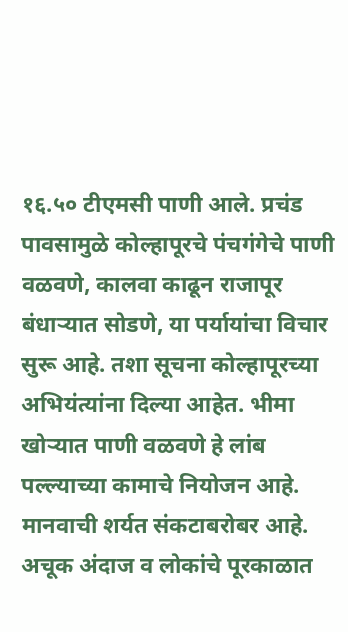१६.५० टीएमसी पाणी आले. प्रचंड पावसामुळे कोल्हापूरचे पंचगंगेचे पाणी वळवणे, कालवा काढून राजापूर बंधाऱ्यात सोडणे, या पर्यायांचा विचार सुरू आहे. तशा सूचना कोल्हापूरच्या अभियंत्यांना दिल्या आहेत. भीमा खोऱ्यात पाणी वळवणे हे लांब पल्ल्याच्या कामाचे नियोजन आहे. मानवाची शर्यत संकटाबरोबर आहे. अचूक अंदाज व लोकांचे पूरकाळात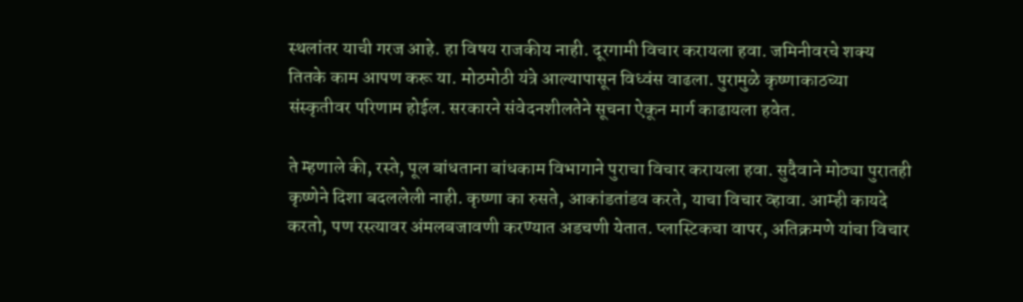स्थलांतर याची गरज आहे. हा विषय राजकीय नाही. दूरगामी विचार करायला हवा. जमिनीवरचे शक्य तितके काम आपण करू या. मोठमोठी यंत्रे आल्यापासून विध्वंस वाढला. पुरामुळे कृष्णाकाठच्या संस्कृतीवर परिणाम होईल. सरकारने संवेदनशीलतेने सूचना ऐकून मार्ग काढायला हवेत.

ते म्हणाले की, रस्ते, पूल बांधताना बांधकाम विभागाने पुराचा विचार करायला हवा. सुदैवाने मोठ्या पुरातही कृष्णेने दिशा बदललेली नाही. कृष्णा का रुसते, आकांडतांडव करते, याचा विचार व्हावा. आम्ही कायदे करतो, पण रस्त्यावर अंमलबजावणी करण्यात अडचणी येतात. प्लास्टिकचा वापर, अतिक्रमणे यांचा विचार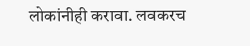लोकांनीही करावा. लवकरच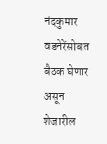नंदकुमार वडनेरेंसोबत बैठक घेणार असून शेजारील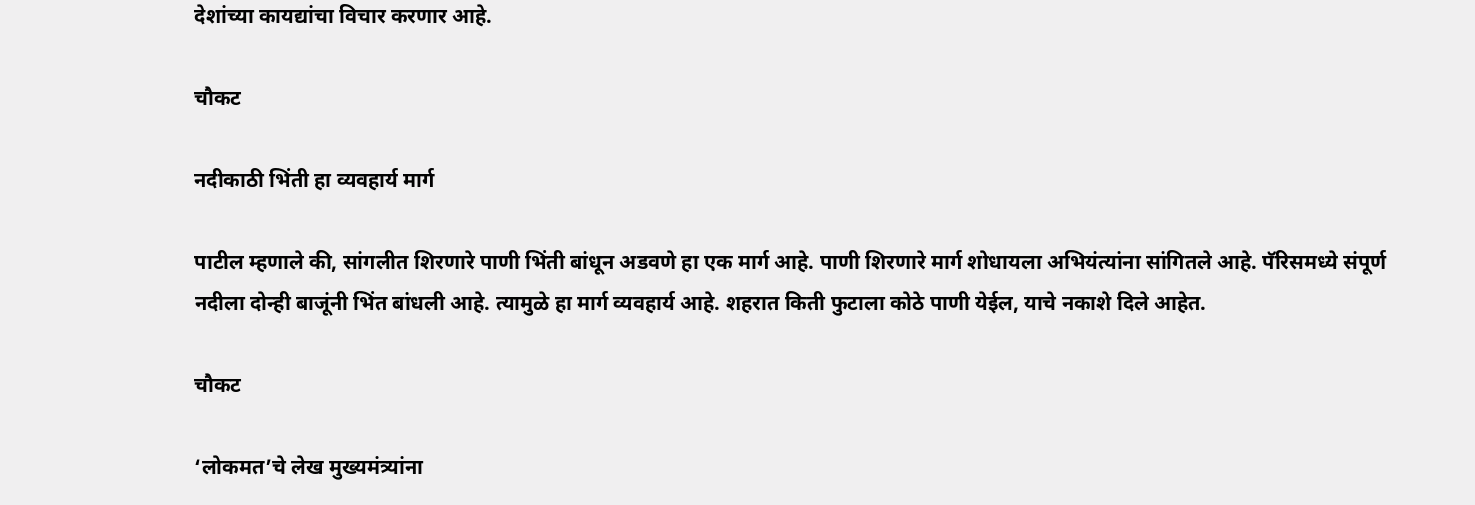देशांच्या कायद्यांचा विचार करणार आहे.

चौकट

नदीकाठी भिंती हा व्यवहार्य मार्ग

पाटील म्हणाले की, सांगलीत शिरणारे पाणी भिंती बांधून अडवणे हा एक मार्ग आहे. पाणी शिरणारे मार्ग शोधायला अभियंत्यांना सांगितले आहे. पॅरिसमध्ये संपूर्ण नदीला दोन्ही बाजूंनी भिंत बांधली आहे. त्यामुळे हा मार्ग व्यवहार्य आहे. शहरात किती फुटाला कोठे पाणी येईल, याचे नकाशे दिले आहेत.

चौकट

‘लोकमत’चे लेख मुख्यमंत्र्यांना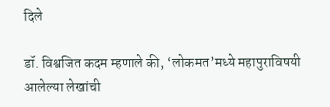दिले

डॉ. विश्वजित कदम म्हणाले की, ‘लोकमत’मध्ये महापुराविषयी आलेल्या लेखांची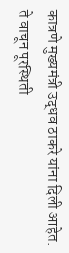कात्रणे मुख्यमंत्री उद्धव ठाकरे यांना दिली आहेत. ते वाचून पूरस्थिती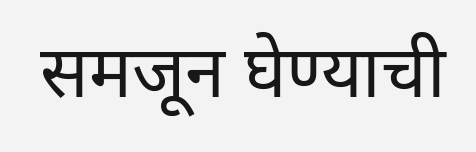समजून घेण्याची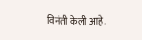विनंती केली आहे.